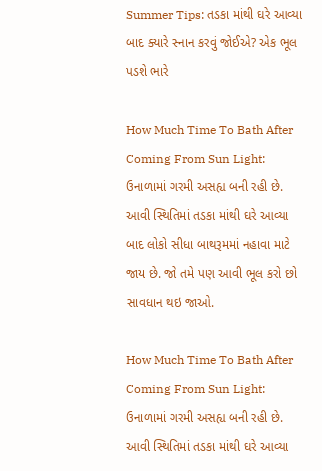Summer Tips: તડકા માંથી ઘરે આવ્યા બાદ ક્યારે સ્નાન કરવું જોઈએ? એક ભૂલ પડશે ભારે

How Much Time To Bath After Coming From Sun Light: ઉનાળામાં ગરમી અસહ્ય બની રહી છે. આવી સ્થિતિમાં તડકા માંથી ઘરે આવ્યા બાદ લોકો સીધા બાથરૂમમાં નહાવા માટે જાય છે. જો તમે પણ આવી ભૂલ કરો છો સાવધાન થઇ જાઓ.

How Much Time To Bath After Coming From Sun Light: ઉનાળામાં ગરમી અસહ્ય બની રહી છે. આવી સ્થિતિમાં તડકા માંથી ઘરે આવ્યા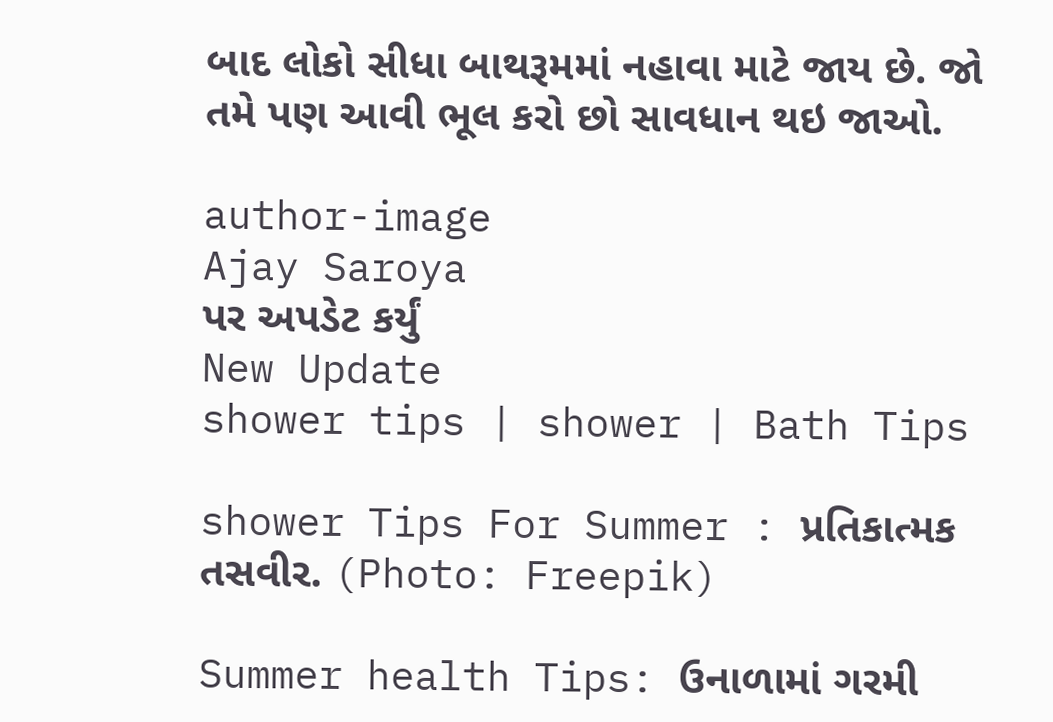બાદ લોકો સીધા બાથરૂમમાં નહાવા માટે જાય છે. જો તમે પણ આવી ભૂલ કરો છો સાવધાન થઇ જાઓ.

author-image
Ajay Saroya
પર અપડેટ કર્યું
New Update
shower tips | shower | Bath Tips

shower Tips For Summer : પ્રતિકાત્મક તસવીર. (Photo: Freepik)

Summer health Tips: ઉનાળામાં ગરમી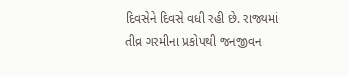દિવસેને દિવસે વધી રહી છે. રાજ્યમાં તીવ્ર ગરમીના પ્રકોપથી જનજીવન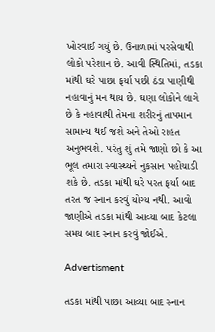ખોરવાઈ ગયું છે. ઉનાળામાં પરસેવાથી લોકો પરેશાન છે. આવી સ્થિતિમાં, તડકા માંથી ઘરે પાછા ફર્યા પછી ઠંડા પાણીથી નહાવાનું મન થાય છે. ઘણા લોકોને લાગે છે કે નહાવાથી તેમના શરીરનું તાપમાન સામાન્ય થઈ જશે અને તેઓ રાહત અનુભવશે. પરંતુ શું તમે જાણો છો કે આ ભૂલ તમારા સ્વાસ્થ્યને નુકસાન પહોંચાડી શકે છે. તડકા માંથી ઘરે પરત ફર્યા બાદ તરત જ સ્નાન કરવું યોગ્ય નથી. આવો જાણીએ તડકા માંથી આવ્યા બાદ કેટલા સમય બાદ સ્નાન કરવું જોઈએ.

Advertisment

તડકા માંથી પાછા આવ્યા બાદ સ્નાન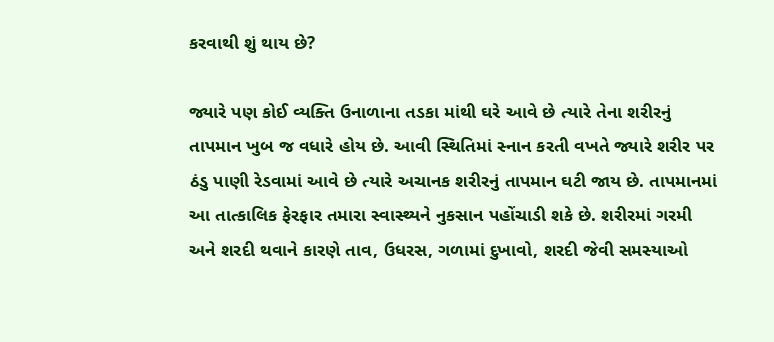કરવાથી શું થાય છે?

જ્યારે પણ કોઈ વ્યક્તિ ઉનાળાના તડકા માંથી ઘરે આવે છે ત્યારે તેના શરીરનું તાપમાન ખુબ જ વધારે હોય છે. આવી સ્થિતિમાં સ્નાન કરતી વખતે જ્યારે શરીર પર ઠંડુ પાણી રેડવામાં આવે છે ત્યારે અચાનક શરીરનું તાપમાન ઘટી જાય છે. તાપમાનમાં આ તાત્કાલિક ફેરફાર તમારા સ્વાસ્થ્યને નુકસાન પહોંચાડી શકે છે. શરીરમાં ગરમી અને શરદી થવાને કારણે તાવ, ઉધરસ, ગળામાં દુખાવો, શરદી જેવી સમસ્યાઓ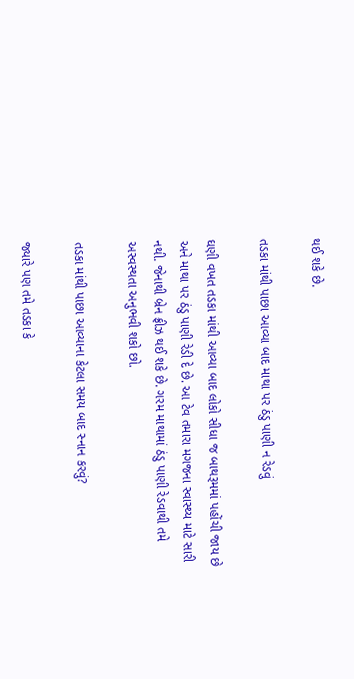થઈ શકે છે.

તડકા માંથી પાછા આવ્યા બાદ માથા પર ઠંડુ પાણી ન રેડવું

ઘણી વખત તડકા માંથી આવ્યા બાદ લોકો સીધા જ બાથરૂમમાં પહોંચી જાય છે અને માથા પર ઠંડુ પાણી રેડી દે છે. આ ટેવ તમારા મગજના સ્વાસ્થ્ય માટે સારી નથી. જેનાથી બ્રેન ફ્રીઝ થઈ શકે છે. ગરમ માથામાં ઠંડુ પાણી રેડવાથી તમે અસ્વસ્થતા અનુભવી શકો છો.

તડકા માંથી પાછા આવ્યાના કેટલા સમય બાદ સ્નાન કરવું?

જ્યારે પણ તમે તડકા કે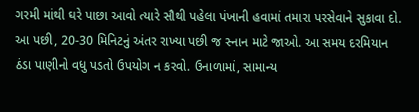ગરમી માંથી ઘરે પાછા આવો ત્યારે સૌથી પહેલા પંખાની હવામાં તમારા પરસેવાને સુકાવા દો. આ પછી, 20-30 મિનિટનું અંતર રાખ્યા પછી જ સ્નાન માટે જાઓ. આ સમય દરમિયાન ઠંડા પાણીનો વધુ પડતો ઉપયોગ ન કરવો. ઉનાળામાં, સામાન્ય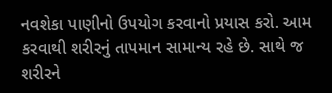નવશેકા પાણીનો ઉપયોગ કરવાનો પ્રયાસ કરો. આમ કરવાથી શરીરનું તાપમાન સામાન્ય રહે છે. સાથે જ શરીરને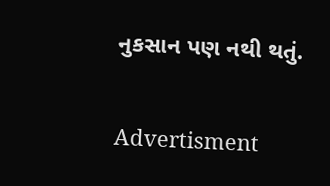નુકસાન પણ નથી થતું.

Advertisment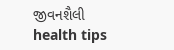જીવનશૈલી health tips